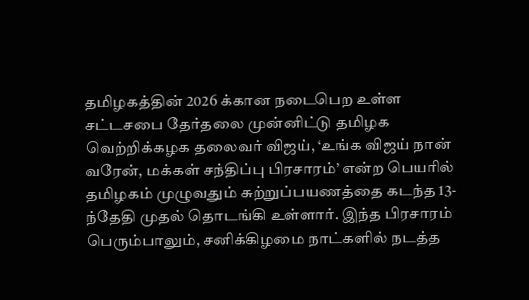தமிழகத்தின் 2026 க்கான நடைபெற உள்ள சட்டசபை தேர்தலை முன்னிட்டு தமிழக வெற்றிக்கழக தலைவர் விஜய், ‘உங்க விஜய் நான் வரேன், மக்கள் சந்திப்பு பிரசாரம்’ என்ற பெயரில் தமிழகம் முழுவதும் சுற்றுப்பயணத்தை கடந்த 13-ந்தேதி முதல் தொடங்கி உள்ளார். இந்த பிரசாரம் பெரும்பாலும், சனிக்கிழமை நாட்களில் நடத்த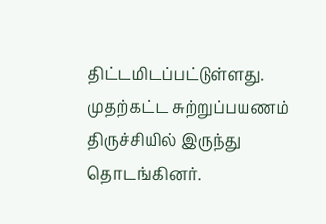திட்டமிடப்பட்டுள்ளது.
முதற்கட்ட சுற்றுப்பயணம் திருச்சியில் இருந்து தொடங்கினர்.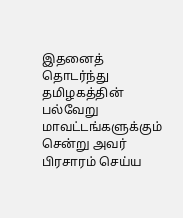இதனைத் தொடர்ந்து தமிழகத்தின் பல்வேறு மாவட்டங்களுக்கும் சென்று அவர் பிரசாரம் செய்ய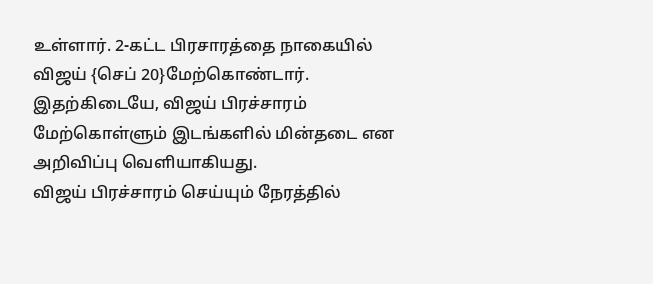உள்ளார். 2-கட்ட பிரசாரத்தை நாகையில் விஜய் {செப் 20}மேற்கொண்டார். இதற்கிடையே, விஜய் பிரச்சாரம் மேற்கொள்ளும் இடங்களில் மின்தடை என அறிவிப்பு வெளியாகியது.
விஜய் பிரச்சாரம் செய்யும் நேரத்தில்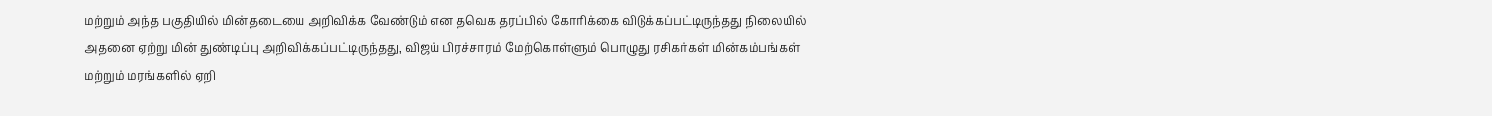மற்றும் அந்த பகுதியில் மின்தடையை அறிவிக்க வேண்டும் என தவெக தரப்பில் கோரிக்கை விடுக்கப்பட்டிருந்தது நிலையில் அதனை ஏற்று மின் துண்டிப்பு அறிவிக்கப்பட்டிருந்தது, விஜய் பிரச்சாரம் மேற்கொள்ளும் பொழுது ரசிகர்கள் மின்கம்பங்கள் மற்றும் மரங்களில் ஏறி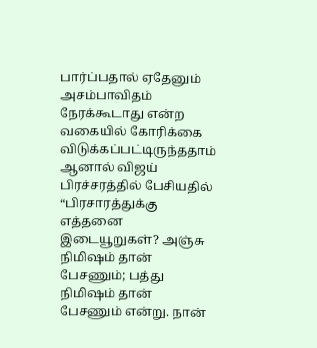பார்ப்பதால் ஏதேனும் அசம்பாவிதம் நேரக்கூடாது என்ற வகையில் கோரிக்கை விடுக்கப்பட்டிருந்ததாம்
ஆனால் விஜய் பிரச்சரத்தில் பேசியதில் “பிரசாரத்துக்கு எத்தனை இடையூறுகள்? அஞ்சு நிமிஷம் தான் பேசணும்; பத்து நிமிஷம் தான் பேசணும் என்று. நான்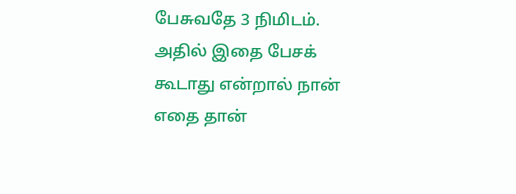பேசுவதே 3 நிமிடம். அதில் இதை பேசக் கூடாது என்றால் நான் எதை தான்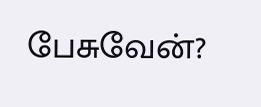பேசுவேன்?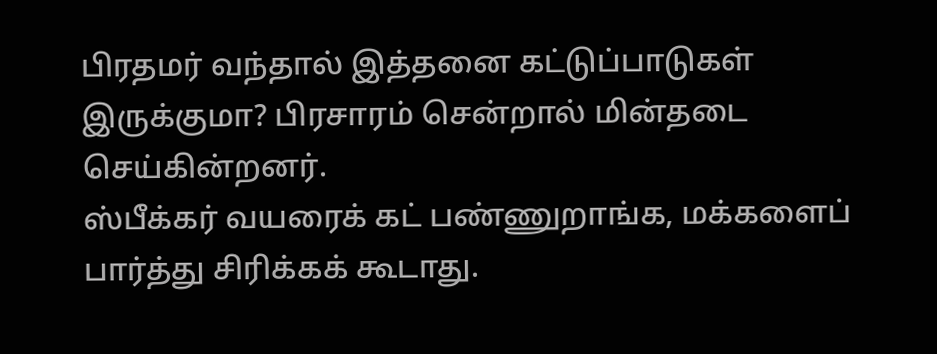பிரதமர் வந்தால் இத்தனை கட்டுப்பாடுகள் இருக்குமா? பிரசாரம் சென்றால் மின்தடை செய்கின்றனர்.
ஸ்பீக்கர் வயரைக் கட் பண்ணுறாங்க, மக்களைப் பார்த்து சிரிக்கக் கூடாது.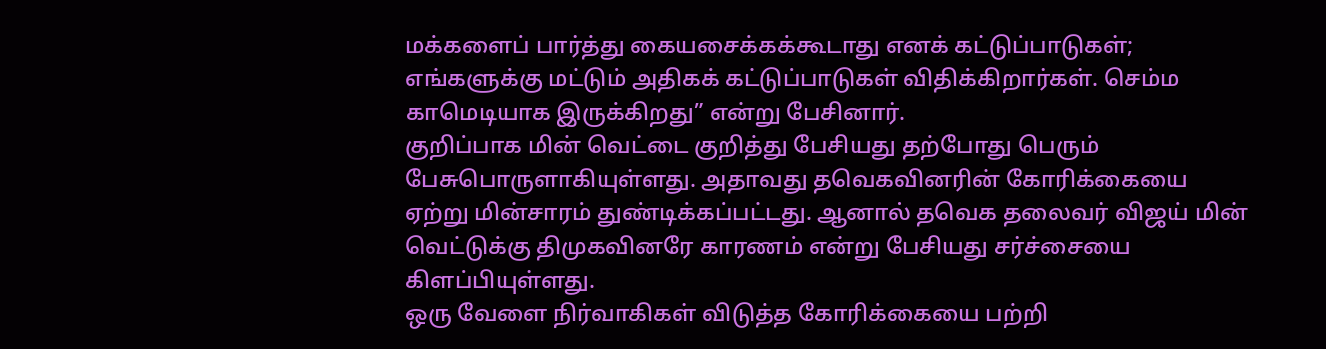மக்களைப் பார்த்து கையசைக்கக்கூடாது எனக் கட்டுப்பாடுகள்; எங்களுக்கு மட்டும் அதிகக் கட்டுப்பாடுகள் விதிக்கிறார்கள். செம்ம காமெடியாக இருக்கிறது” என்று பேசினார்.
குறிப்பாக மின் வெட்டை குறித்து பேசியது தற்போது பெரும் பேசுபொருளாகியுள்ளது. அதாவது தவெகவினரின் கோரிக்கையை ஏற்று மின்சாரம் துண்டிக்கப்பட்டது. ஆனால் தவெக தலைவர் விஜய் மின் வெட்டுக்கு திமுகவினரே காரணம் என்று பேசியது சர்ச்சையை கிளப்பியுள்ளது.
ஒரு வேளை நிர்வாகிகள் விடுத்த கோரிக்கையை பற்றி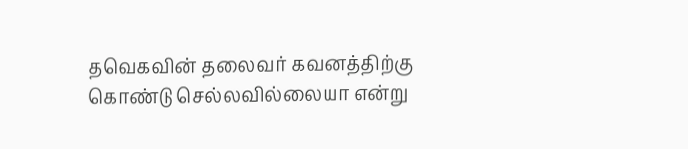தவெகவின் தலைவர் கவனத்திற்கு கொண்டு செல்லவில்லையா என்று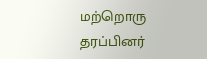மற்றொரு தரப்பினர்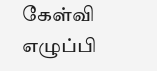கேள்வி எழுப்பி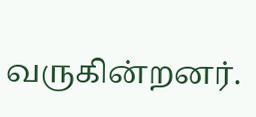வருகின்றனர்.